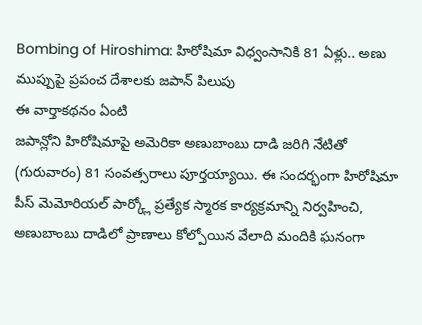Bombing of Hiroshima: హిరోషిమా విధ్వంసానికి 81 ఏళ్లు.. అణు ముప్పుపై ప్రపంచ దేశాలకు జపాన్ పిలుపు
ఈ వార్తాకథనం ఏంటి
జపాన్లోని హిరోషిమాపై అమెరికా అణుబాంబు దాడి జరిగి నేటితో (గురువారం) 81 సంవత్సరాలు పూర్తయ్యాయి. ఈ సందర్భంగా హిరోషిమా పీస్ మెమోరియల్ పార్క్లో ప్రత్యేక స్మారక కార్యక్రమాన్ని నిర్వహించి, అణుబాంబు దాడిలో ప్రాణాలు కోల్పోయిన వేలాది మందికి ఘనంగా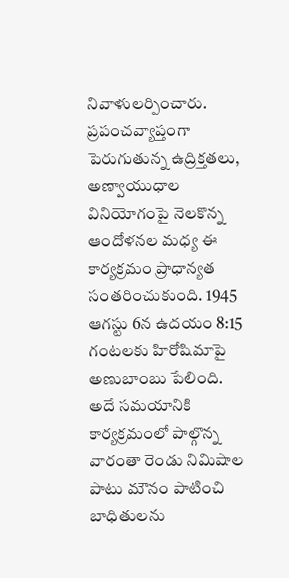నివాళులర్పించారు. ప్రపంచవ్యాప్తంగా పెరుగుతున్న ఉద్రిక్తతలు, అణ్వాయుధాల వినియోగంపై నెలకొన్న ఆందోళనల మధ్య ఈ కార్యక్రమం ప్రాధాన్యత సంతరించుకుంది. 1945 ఆగస్టు 6న ఉదయం 8:15 గంటలకు హిరోషిమాపై అణుబాంబు పేలింది. అదే సమయానికి కార్యక్రమంలో పాల్గొన్న వారంతా రెండు నిమిషాల పాటు మౌనం పాటించి బాధితులను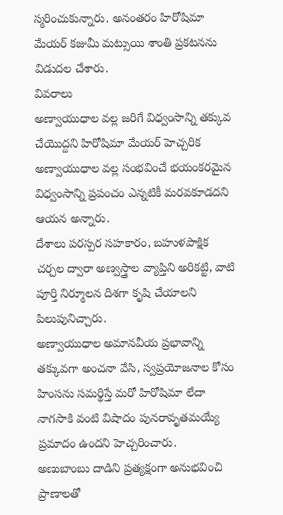స్మరించుకున్నారు. అనంతరం హిరోషిమా మేయర్ కజుమీ మట్సుయి శాంతి ప్రకటనను విడుదల చేశారు.
వివరాలు
అణ్వాయుధాల వల్ల జరిగే విధ్వంసాన్ని తక్కువ చేయొద్దని హిరోషిమా మేయర్ హెచ్చరిక
అణ్వాయుధాల వల్ల సంభవించే భయంకరమైన విధ్వంసాన్ని ప్రపంచం ఎన్నటికీ మరవకూడదని ఆయన అన్నారు.
దేశాలు పరస్పర సహకారం, బహుళపాక్షిక చర్చల ద్వారా అణ్వస్త్రాల వ్యాప్తిని అరికట్టి, వాటి పూర్తి నిర్మూలన దిశగా కృషి చేయాలని పిలుపునిచ్చారు.
అణ్వాయుధాల అమానవీయ ప్రభావాన్ని తక్కువగా అంచనా వేసి, స్వప్రయోజనాల కోసం హింసను సమర్థిస్తే మరో హిరోషిమా లేదా నాగసాకి వంటి విషాదం పునరావృతమయ్యే ప్రమాదం ఉందని హెచ్చరించారు.
అణుబాంబు దాడిని ప్రత్యక్షంగా అనుభవించి ప్రాణాలతో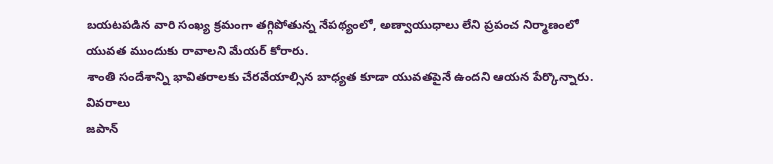బయటపడిన వారి సంఖ్య క్రమంగా తగ్గిపోతున్న నేపథ్యంలో, అణ్వాయుధాలు లేని ప్రపంచ నిర్మాణంలో యువత ముందుకు రావాలని మేయర్ కోరారు.
శాంతి సందేశాన్ని భావితరాలకు చేరవేయాల్సిన బాధ్యత కూడా యువతపైనే ఉందని ఆయన పేర్కొన్నారు.
వివరాలు
జపాన్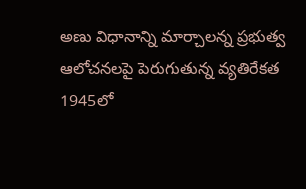అణు విధానాన్ని మార్చాలన్న ప్రభుత్వ ఆలోచనలపై పెరుగుతున్న వ్యతిరేకత
1945లో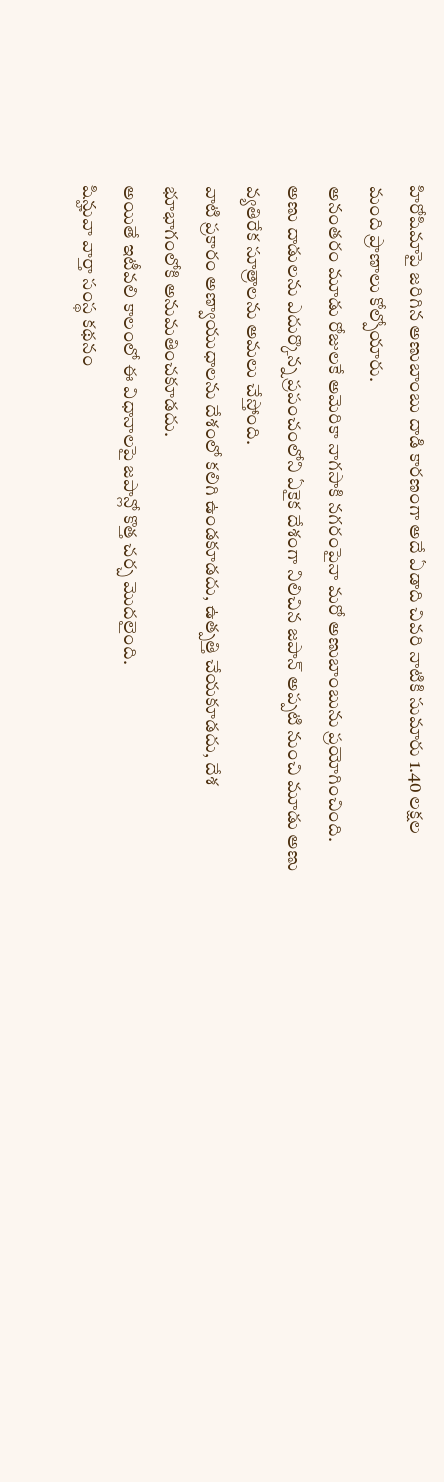హిరోషిమాపై జరిగిన అణుబాంబు దాడి కారణంగా అదే ఏడాది చివరి నాటికి సుమారు 1.40 లక్షల మంది ప్రాణాలు కోల్పోయారు.
అనంతరం మూడు రోజులకే అమెరికా నాగసాకి నగరంపైనా మరో అణుబాంబును ప్రయోగించింది.
అణు దాడులను ఎదుర్కొన్న ప్రపంచంలోని ఏకైక దేశంగా నిలిచిన జపాన్ అప్పటి నుంచి మూడు అణు వ్యతిరేక సూత్రాలను అమలు చేస్తోంది.
వాటి ప్రకారం అణ్వాయుధాలను దేశంలో కలిగి ఉండకూడదు, ఉత్పత్తి చేయకూడదు, దేశ భూభాగంలోకి అనుమతించకూడదు.
అయితే ఇటీవలి కాలంలో ఈ విధానాలపై జపాన్లో కొత్త చర్చ మొదలైంది.
షిన్హువా వార్తా సంస్థ కథనం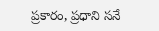ప్రకారం, ప్రధాని సనే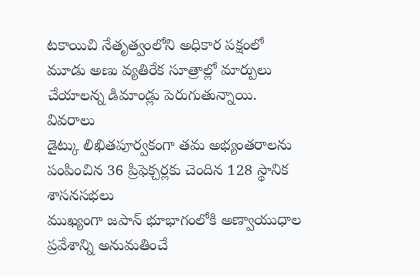టకాయిచి నేతృత్వంలోని అధికార పక్షంలో మూడు అణు వ్యతిరేక సూత్రాల్లో మార్పులు చేయాలన్న డిమాండ్లు పెరుగుతున్నాయి.
వివరాలు
డైట్కు లిఖితపూర్వకంగా తమ అభ్యంతరాలను పంపించిన 36 ప్రిఫెక్చర్లకు చెందిన 128 స్థానిక శాసనసభలు
ముఖ్యంగా జపాన్ భూభాగంలోకి అణ్వాయుధాల ప్రవేశాన్ని అనుమతించే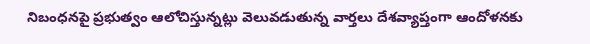నిబంధనపై ప్రభుత్వం ఆలోచిస్తున్నట్లు వెలువడుతున్న వార్తలు దేశవ్యాప్తంగా ఆందోళనకు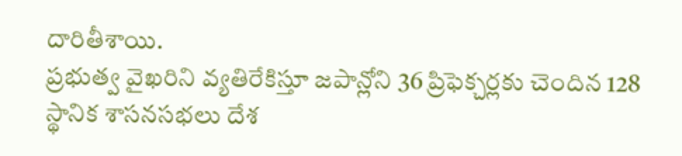దారితీశాయి.
ప్రభుత్వ వైఖరిని వ్యతిరేకిస్తూ జపాన్లోని 36 ప్రిఫెక్చర్లకు చెందిన 128 స్థానిక శాసనసభలు దేశ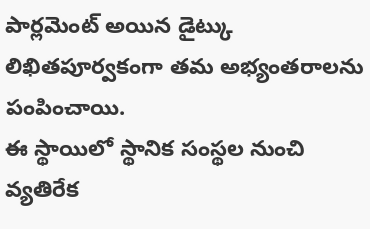పార్లమెంట్ అయిన డైట్కు లిఖితపూర్వకంగా తమ అభ్యంతరాలను పంపించాయి.
ఈ స్థాయిలో స్థానిక సంస్థల నుంచి వ్యతిరేక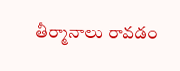తీర్మానాలు రావడం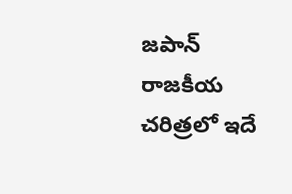జపాన్ రాజకీయ చరిత్రలో ఇదే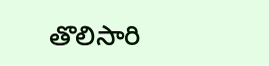తొలిసారి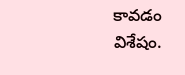కావడం విశేషం.